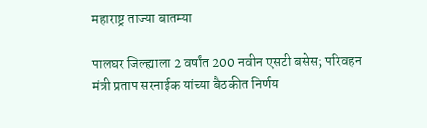महाराष्ट्र ताज्या बातम्या

पालघर जिल्ह्याला 2 वर्षांत 200 नवीन एसटी बसेस; परिवहन मंत्री प्रताप सरनाईक यांच्या बैठकीत निर्णय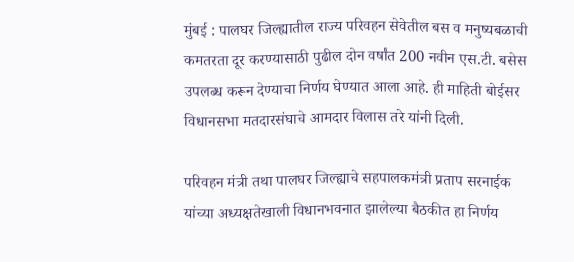मुंबई : पालघर जिल्ह्यातील राज्य परिवहन सेवेतील बस व मनुष्यबळाची कमतरता दूर करण्यासाठी पुढील दोन वर्षांत 200 नवीन एस.टी. बसेस उपलब्ध करून देण्याचा निर्णय घेण्यात आला आहे. ही माहिती बोईसर विधानसभा मतदारसंघाचे आमदार विलास तरे यांनी दिली.

परिवहन मंत्री तथा पालघर जिल्ह्याचे सहपालकमंत्री प्रताप सरनाईक यांच्या अध्यक्षतेखाली विधानभवनात झालेल्या बैठकीत हा निर्णय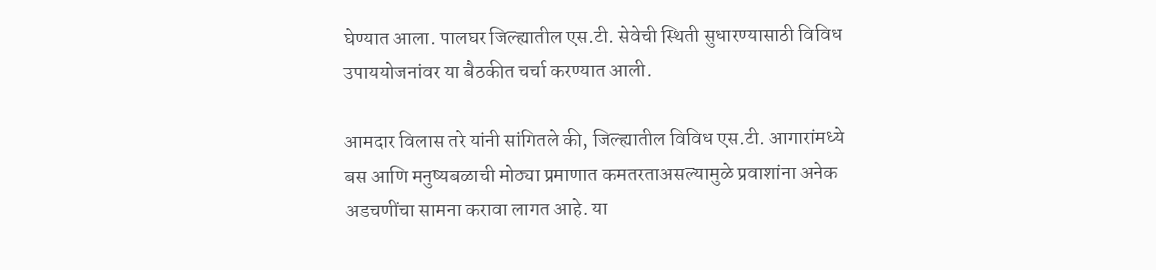घेण्यात आला. पालघर जिल्ह्यातील एस.टी. सेवेची स्थिती सुधारण्यासाठी विविध उपाययोजनांवर या बैठकीत चर्चा करण्यात आली.

आमदार विलास तरे यांनी सांगितले की, जिल्ह्यातील विविध एस.टी. आगारांमध्ये बस आणि मनुष्यबळाची मोठ्या प्रमाणात कमतरताअसल्यामुळे प्रवाशांना अनेक अडचणींचा सामना करावा लागत आहे. या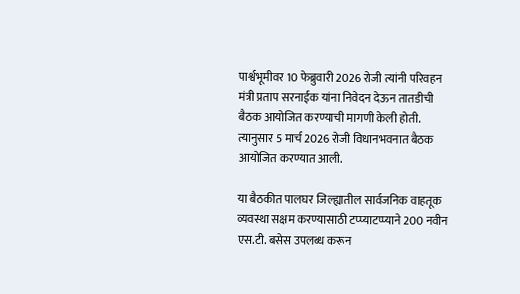पार्श्वभूमीवर 10 फेब्रुवारी 2026 रोजी त्यांनी परिवहन मंत्री प्रताप सरनाईक यांना निवेदन देऊन तातडीची बैठक आयोजित करण्याची मागणी केली होती. त्यानुसार 5 मार्च 2026 रोजी विधानभवनात बैठक आयोजित करण्यात आली.

या बैठकीत पालघर जिल्ह्यातील सार्वजनिक वाहतूक व्यवस्था सक्षम करण्यासाठी टप्प्याटप्प्याने 200 नवीन एस.टी. बसेस उपलब्ध करून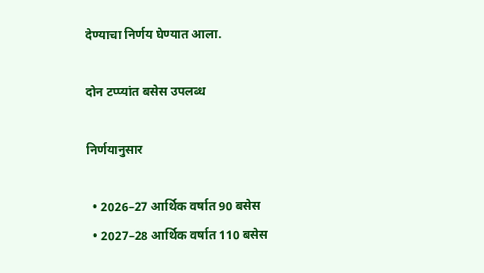देण्याचा निर्णय घेण्यात आला.

दोन टप्प्यांत बसेस उपलब्ध

निर्णयानुसार

  • 2026–27 आर्थिक वर्षात 90 बसेस
  • 2027–28 आर्थिक वर्षात 110 बसेस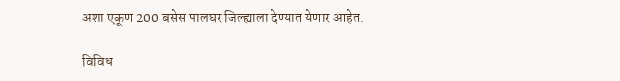अशा एकूण 200 बसेस पालघर जिल्ह्याला देण्यात येणार आहेत.

विविध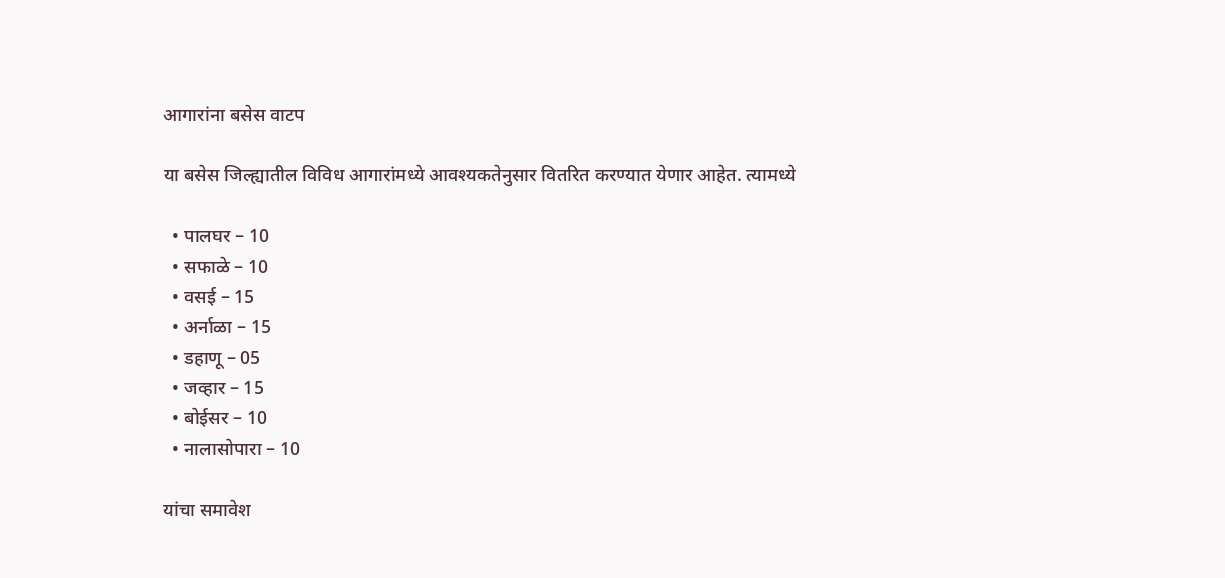आगारांना बसेस वाटप

या बसेस जिल्ह्यातील विविध आगारांमध्ये आवश्यकतेनुसार वितरित करण्यात येणार आहेत. त्यामध्ये

  • पालघर – 10
  • सफाळे – 10
  • वसई – 15
  • अर्नाळा – 15
  • डहाणू – 05
  • जव्हार – 15
  • बोईसर – 10
  • नालासोपारा – 10

यांचा समावेश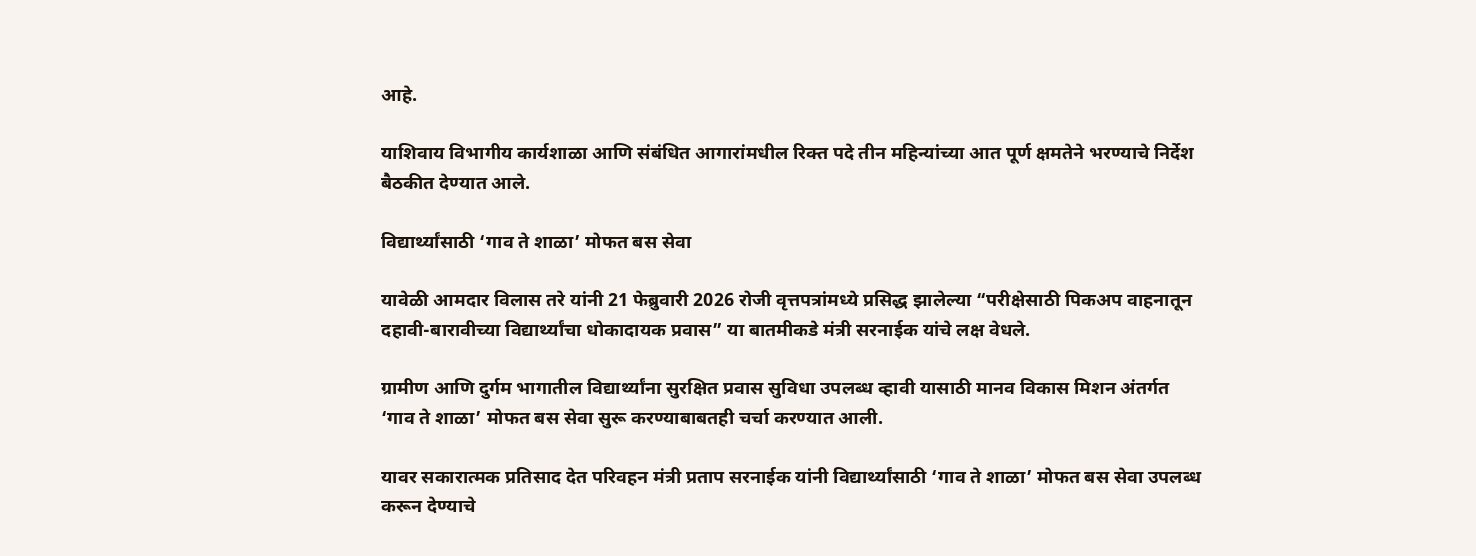आहे.

याशिवाय विभागीय कार्यशाळा आणि संबंधित आगारांमधील रिक्त पदे तीन महिन्यांच्या आत पूर्ण क्षमतेने भरण्याचे निर्देश बैठकीत देण्यात आले.

विद्यार्थ्यांसाठी ‘गाव ते शाळा’ मोफत बस सेवा

यावेळी आमदार विलास तरे यांनी 21 फेब्रुवारी 2026 रोजी वृत्तपत्रांमध्ये प्रसिद्ध झालेल्या “परीक्षेसाठी पिकअप वाहनातून दहावी-बारावीच्या विद्यार्थ्यांचा धोकादायक प्रवास” या बातमीकडे मंत्री सरनाईक यांचे लक्ष वेधले.

ग्रामीण आणि दुर्गम भागातील विद्यार्थ्यांना सुरक्षित प्रवास सुविधा उपलब्ध व्हावी यासाठी मानव विकास मिशन अंतर्गत ‘गाव ते शाळा’ मोफत बस सेवा सुरू करण्याबाबतही चर्चा करण्यात आली.

यावर सकारात्मक प्रतिसाद देत परिवहन मंत्री प्रताप सरनाईक यांनी विद्यार्थ्यांसाठी ‘गाव ते शाळा’ मोफत बस सेवा उपलब्ध करून देण्याचे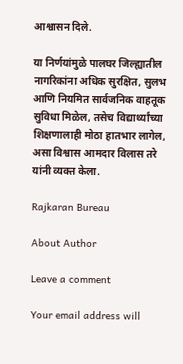आश्वासन दिले.

या निर्णयांमुळे पालघर जिल्ह्यातील नागरिकांना अधिक सुरक्षित, सुलभ आणि नियमित सार्वजनिक वाहतूक सुविधा मिळेल, तसेच विद्यार्थ्यांच्या शिक्षणालाही मोठा हातभार लागेल, असा विश्वास आमदार विलास तरे यांनी व्यक्त केला.

Rajkaran Bureau

About Author

Leave a comment

Your email address will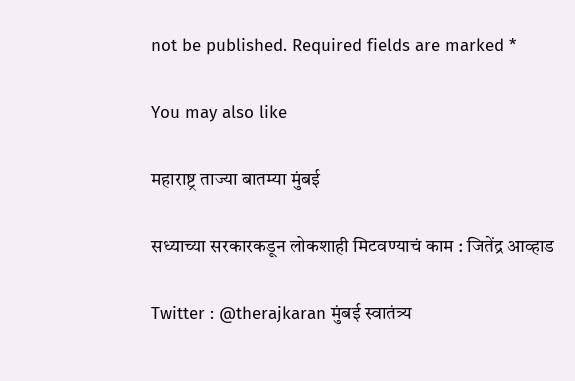not be published. Required fields are marked *

You may also like

महाराष्ट्र ताज्या बातम्या मुंबई

सध्याच्या सरकारकडून लोकशाही मिटवण्याचं काम : जितेंद्र आव्हाड

Twitter : @therajkaran मुंबई स्वातंत्र्य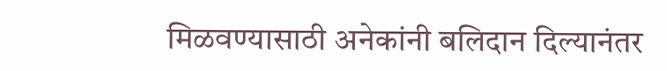मिळवण्यासाठी अनेकांनी बलिदान दिल्यानंतर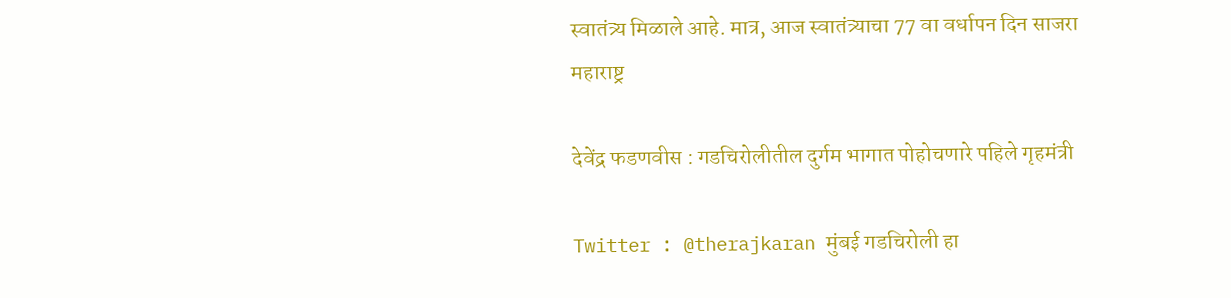स्वातंत्र्य मिळाले आहे. मात्र, आज स्वातंत्र्याचा 77 वा वर्धापन दिन साजरा
महाराष्ट्र

देवेंद्र फडणवीस : गडचिरोलीतील दुर्गम भागात पोहोचणारे पहिले गृहमंत्री

Twitter : @therajkaran मुंबई गडचिरोली हा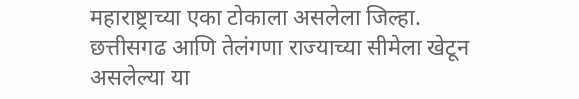महाराष्ट्राच्या एका टोकाला असलेला जिल्हा. छत्तीसगढ आणि तेलंगणा राज्याच्या सीमेला खेटून असलेल्या या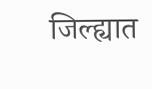जिल्ह्यात